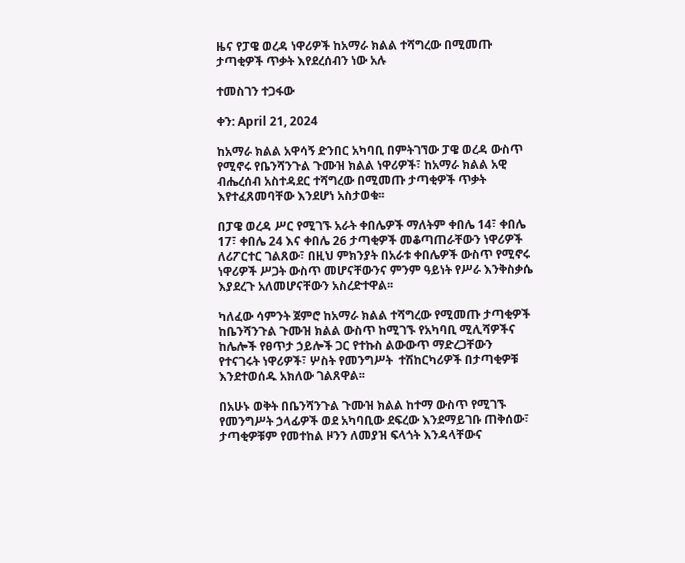ዜና የፓዌ ወረዳ ነዋሪዎች ከአማራ ክልል ተሻግረው በሚመጡ ታጣቂዎች ጥቃት እየደረሰብን ነው አሉ

ተመስገን ተጋፋው

ቀን: April 21, 2024

ከአማራ ክልል አዋሳኝ ድንበር አካባቢ በምትገኘው ፓዌ ወረዳ ውስጥ የሚኖሩ የቤንሻንጉል ጉሙዝ ክልል ነዋሪዎች፣ ከአማራ ክልል አዊ ብሔረሰብ አስተዳደር ተሻግረው በሚመጡ ታጣቂዎች ጥቃት እየተፈጸመባቸው እንደሆነ አስታወቁ፡፡

በፓዌ ወረዳ ሥር የሚገኙ አራት ቀበሌዎች ማለትም ቀበሌ 14፣ ቀበሌ 17፣ ቀበሌ 24 እና ቀበሌ 26 ታጣቂዎች መቆጣጠራቸውን ነዋሪዎች ለሪፖርተር ገልጸው፣ በዚህ ምክንያት በአራቱ ቀበሌዎች ውስጥ የሚኖሩ ነዋሪዎች ሥጋት ውስጥ መሆናቸውንና ምንም ዓይነት የሥራ እንቅስቃሴ እያደረጉ አለመሆናቸውን አስረድተዋል፡፡

ካለፈው ሳምንት ጀምሮ ከአማራ ክልል ተሻግረው የሚመጡ ታጣቂዎች ከቤንሻንጉል ጉሙዝ ክልል ውስጥ ከሚገኙ የአካባቢ ሚሊሻዎችና ከሌሎች የፀጥታ ኃይሎች ጋር የተኩስ ልውውጥ ማድረጋቸውን የተናገሩት ነዋሪዎች፣ ሦስት የመንግሥት  ተሽከርካሪዎች በታጣቂዎቹ እንደተወሰዱ አክለው ገልጸዋል፡፡

በአሁኑ ወቅት በቤንሻንጉል ጉሙዝ ክልል ከተማ ውስጥ የሚገኙ የመንግሥት ኃላፊዎች ወደ አካባቢው ደፍረው እንደማይገቡ ጠቅሰው፣ ታጣቂዎቹም የመተከል ዞንን ለመያዝ ፍላጎት እንዳላቸውና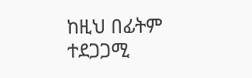ከዚህ በፊትም ተደጋጋሚ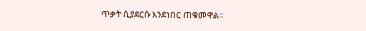ጥቃት ሲያደርሱ እንደነበር ጠቁመዋል፡፡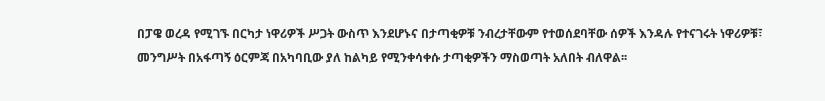በፓዌ ወረዳ የሚገኙ በርካታ ነዋሪዎች ሥጋት ውስጥ እንደሆኑና በታጣቂዎቹ ንብረታቸውም የተወሰደባቸው ሰዎች እንዳሉ የተናገሩት ነዋሪዎቹ፣ መንግሥት በአፋጣኝ ዕርምጃ በአካባቢው ያለ ከልካይ የሚንቀሳቀሱ ታጣቂዎችን ማስወጣት አለበት ብለዋል፡፡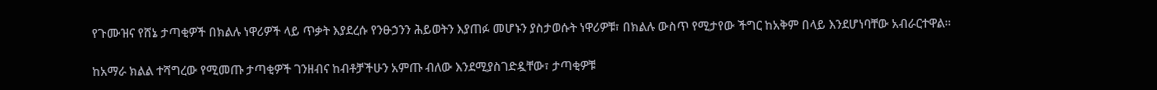የጉሙዝና የሸኔ ታጣቂዎች በክልሉ ነዋሪዎች ላይ ጥቃት እያደረሱ የንፁኃንን ሕይወትን እያጠፉ መሆኑን ያስታወሱት ነዋሪዎቹ፣ በክልሉ ውስጥ የሚታየው ችግር ከአቅም በላይ እንደሆነባቸው አብራርተዋል፡፡

ከአማራ ክልል ተሻግረው የሚመጡ ታጣቂዎች ገንዘብና ከብቶቻችሁን አምጡ ብለው እንደሚያስገድዷቸው፣ ታጣቂዎቹ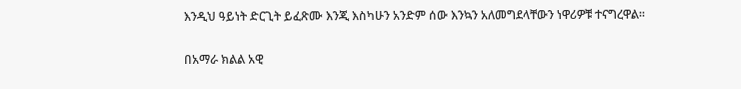እንዲህ ዓይነት ድርጊት ይፈጽሙ እንጂ እስካሁን አንድም ሰው እንኳን አለመግደላቸውን ነዋሪዎቹ ተናግረዋል፡፡

በአማራ ክልል አዊ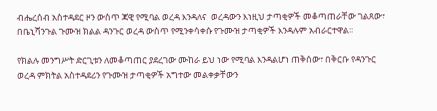ብሔረሰብ አስተዳደር ዞን ውስጥ ጃዊ የሚባል ወረዳ እንዳለና  ወረዳውን እነዚህ ታጣቂዎች መቆጣጠራቸው ገልጸው፣ በቤኒሻንጉል ጉሙዝ ክልል ዳንጉር ወረዳ ውስጥ የሚንቀሳቀሱ የጉሙዝ ታጣቂዎች እንዳሉም አብራርተዋል፡፡

የክልሉ መንግሥት ድርጊቱን ለመቆጣጠር ያደረገው ሙከራ ይህ ነው የሚባል እንዳልሆነ ጠቅሰው፣ በቅርቡ የዳንጉር ወረዳ ምክትል አስተዳደሪን የጉሙዝ ታጣቂዎች አግተው መልቀቃቸውን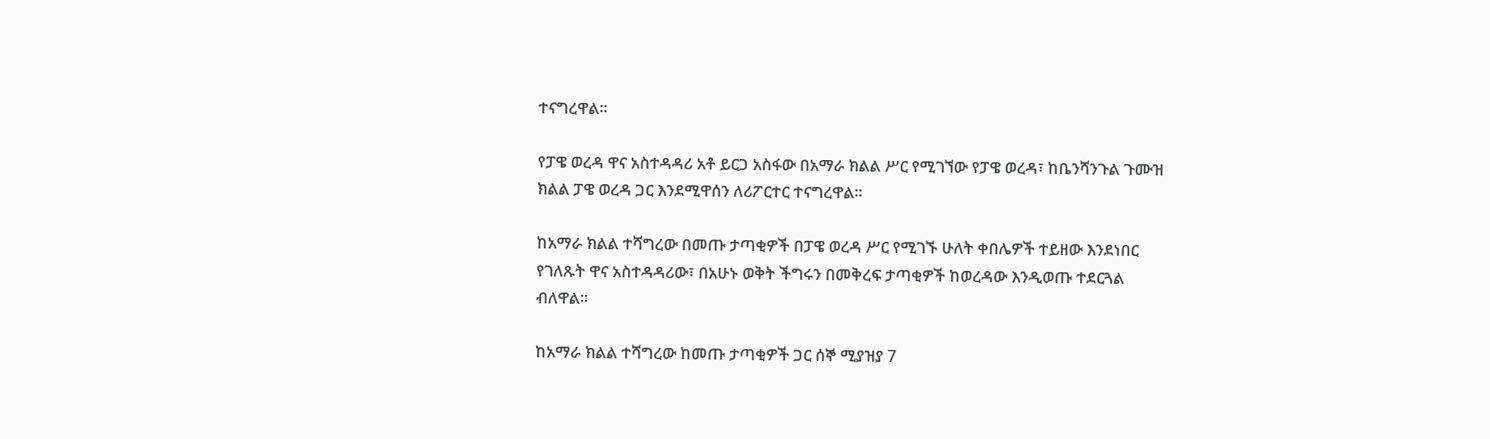ተናግረዋል፡፡

የፓዌ ወረዳ ዋና አስተዳዳሪ አቶ ይርጋ አስፋው በአማራ ክልል ሥር የሚገኘው የፓዌ ወረዳ፣ ከቤንሻንጉል ጉሙዝ ክልል ፓዌ ወረዳ ጋር እንደሚዋሰን ለሪፖርተር ተናግረዋል፡፡

ከአማራ ክልል ተሻግረው በመጡ ታጣቂዎች በፓዌ ወረዳ ሥር የሚገኙ ሁለት ቀበሌዎች ተይዘው እንደነበር የገለጹት ዋና አስተዳዳሪው፣ በአሁኑ ወቅት ችግሩን በመቅረፍ ታጣቂዎች ከወረዳው እንዲወጡ ተደርጓል ብለዋል፡፡

ከአማራ ክልል ተሻግረው ከመጡ ታጣቂዎች ጋር ሰኞ ሚያዝያ 7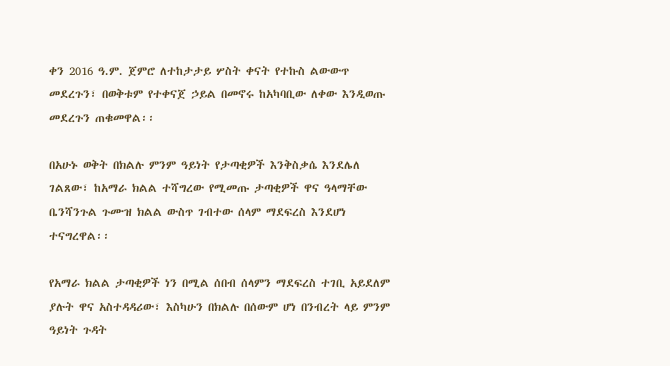ቀን 2016 ዓ.ም. ጀምሮ ለተከታታይ ሦስት ቀናት የተኩስ ልውውጥ መደረጉን፣ በወቅቱም የተቀናጀ ኃይል በመኖሩ ከአካባቢው ለቀው እንዲወጡ መደረጉን ጠቁመዋል፡፡

በአሁኑ ወቅት በክልሉ ምንም ዓይነት የታጣቂዎች እንቅስቃሴ እንደሌለ ገልጸው፣ ከአማራ ክልል ተሻግረው የሚመጡ ታጣቂዎች ዋና ዓላማቸው ቤንሻንጉል ጉሙዝ ክልል ውስጥ ገብተው ሰላም ማደፍረስ እንደሆነ ተናግረዋል፡፡

የአማራ ክልል ታጣቂዎች ነን በሚል ሰበብ ሰላምን ማደፍረስ ተገቢ አይደለም ያሉት ዋና አስተዳዳሪው፣ እስካሁን በክልሉ በሰውም ሆነ በንብረት ላይ ምንም ዓይነት ጉዳት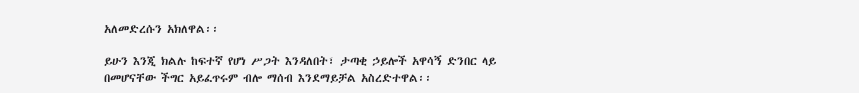አለመድረሱን አክለዋል፡፡

ይሁን እንጂ ክልሉ ከፍተኛ የሆነ ሥጋት እንዳለበት፣ ታጣቂ ኃይሎች አዋሳኝ ድንበር ላይ በመሆናቸው ችግር አይፈጥሩም ብሎ ማሰብ እንደማይቻል አስረድተዋል፡፡